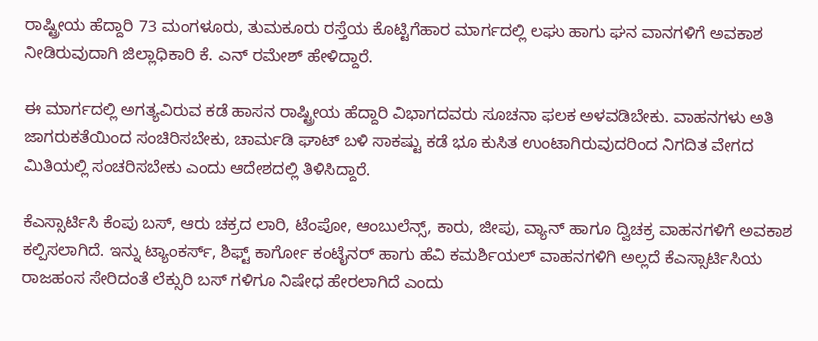ರಾಷ್ಟ್ರೀಯ ಹೆದ್ದಾರಿ 73 ಮಂಗಳೂರು, ತುಮಕೂರು ರಸ್ತೆಯ ಕೊಟ್ಟಿಗೆಹಾರ ಮಾರ್ಗದಲ್ಲಿ ಲಘು ಹಾಗು ಘನ ವಾನಗಳಿಗೆ ಅವಕಾಶ ನೀಡಿರುವುದಾಗಿ ಜಿಲ್ಲಾಧಿಕಾರಿ ಕೆ. ಎನ್ ರಮೇಶ್ ಹೇಳಿದ್ದಾರೆ.

ಈ ಮಾರ್ಗದಲ್ಲಿ ಅಗತ್ಯವಿರುವ ಕಡೆ ಹಾಸನ ರಾಷ್ಟ್ರೀಯ ಹೆದ್ದಾರಿ ವಿಭಾಗದವರು ಸೂಚನಾ ಫಲಕ ಅಳವಡಿಬೇಕು. ವಾಹನಗಳು ಅತಿ ಜಾಗರುಕತೆಯಿಂದ ಸಂಚಿರಿಸಬೇಕು, ಚಾರ್ಮಡಿ ಘಾಟ್ ಬಳಿ ಸಾಕಷ್ಟು ಕಡೆ ಭೂ ಕುಸಿತ ಉಂಟಾಗಿರುವುದರಿಂದ ನಿಗದಿತ ವೇಗದ ಮಿತಿಯಲ್ಲಿ ಸಂಚರಿಸಬೇಕು ಎಂದು ಆದೇಶದಲ್ಲಿ ತಿಳಿಸಿದ್ದಾರೆ.

ಕೆಎಸ್ಸಾರ್ಟಿಸಿ ಕೆಂಪು ಬಸ್, ಆರು ಚಕ್ರದ ಲಾರಿ, ಟೆಂಪೋ, ಆಂಬುಲೆನ್ಸ್, ಕಾರು, ಜೀಪು, ವ್ಯಾನ್ ಹಾಗೂ ದ್ವಿಚಕ್ರ ವಾಹನಗಳಿಗೆ ಅವಕಾಶ ಕಲ್ಪಿಸಲಾಗಿದೆ. ಇನ್ನು ಟ್ಯಾಂಕರ್ಸ್, ಶಿಫ್ಟ್ ಕಾರ್ಗೋ ಕಂಟೈನರ್ ಹಾಗು ಹೆವಿ ಕಮರ್ಶಿಯಲ್ ವಾಹನಗಳಿಗಿ ಅಲ್ಲದೆ ಕೆಎಸ್ಸಾರ್ಟಿಸಿಯ ರಾಜಹಂಸ ಸೇರಿದಂತೆ ಲೆಕ್ಸುರಿ ಬಸ್ ಗಳಿಗೂ ನಿಷೇಧ ಹೇರಲಾಗಿದೆ ಎಂದು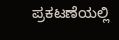ಪ್ರಕಟಣೆಯಲ್ಲಿ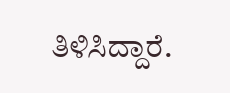ತಿಳಿಸಿದ್ದಾರೆ.